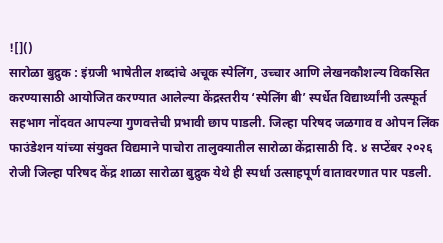![]()
सारोळा बुद्रुक : इंग्रजी भाषेतील शब्दांचे अचूक स्पेलिंग, उच्चार आणि लेखनकौशल्य विकसित करण्यासाठी आयोजित करण्यात आलेल्या केंद्रस्तरीय ‘स्पेलिंग बी’ स्पर्धेत विद्यार्थ्यांनी उत्स्फूर्त सहभाग नोंदवत आपल्या गुणवत्तेची प्रभावी छाप पाडली. जिल्हा परिषद जळगाव व ओपन लिंक फाउंडेशन यांच्या संयुक्त विद्यमाने पाचोरा तालुक्यातील सारोळा केंद्रासाठी दि. ४ सप्टेंबर २०२६ रोजी जिल्हा परिषद केंद्र शाळा सारोळा बुद्रुक येथे ही स्पर्धा उत्साहपूर्ण वातावरणात पार पडली.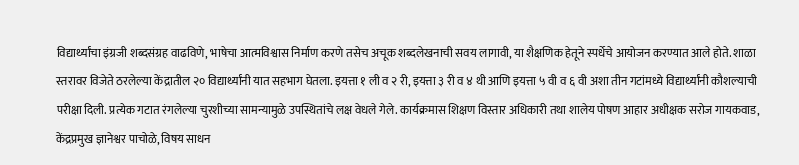विद्यार्थ्यांचा इंग्रजी शब्दसंग्रह वाढविणे, भाषेचा आत्मविश्वास निर्माण करणे तसेच अचूक शब्दलेखनाची सवय लागावी, या शैक्षणिक हेतूने स्पर्धेचे आयोजन करण्यात आले होते. शाळा स्तरावर विजेते ठरलेल्या केंद्रातील २० विद्यार्थ्यांनी यात सहभाग घेतला. इयत्ता १ ली व २ री, इयत्ता ३ री व ४ थी आणि इयत्ता ५ वी व ६ वी अशा तीन गटांमध्ये विद्यार्थ्यांनी कौशल्याची परीक्षा दिली. प्रत्येक गटात रंगलेल्या चुरशीच्या सामन्यामुळे उपस्थितांचे लक्ष वेधले गेले. कार्यक्रमास शिक्षण विस्तार अधिकारी तथा शालेय पोषण आहार अधीक्षक सरोज गायकवाड, केंद्रप्रमुख ज्ञानेश्वर पाचोळे, विषय साधन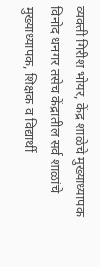व्यक्ती गिरीश भोयर, केंद्र शाळेचे मुख्याध्यापक विनोद धनगर तसेच केंद्रातील सर्व शाळांचे मुख्याध्यापक, शिक्षक व विद्यार्थी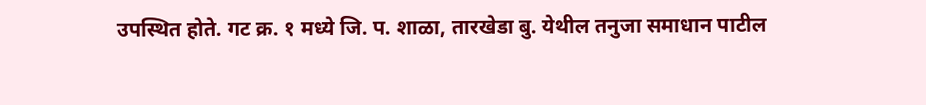उपस्थित होते. गट क्र. १ मध्ये जि. प. शाळा, तारखेडा बु. येथील तनुजा समाधान पाटील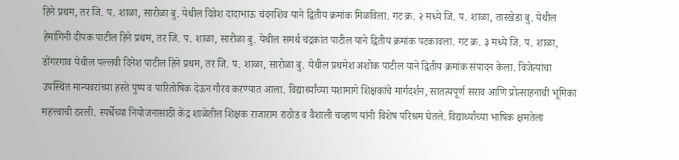हिने प्रथम, तर जि. प. शाळा, सारोळा बु. येथील दिवेश दादाभाऊ चंदनशिव याने द्वितीय क्रमांक मिळविला. गट क्र. २ मध्ये जि. प. शाळा, तारखेडा बु. येथील हेमांगिनी दीपक पाटील हिने प्रथम, तर जि. प. शाळा, सारोळा बु. येथील समर्थ चंद्रकांत पाटील याने द्वितीय क्रमांक पटकावला. गट क्र. ३ मध्ये जि. प. शाळा, डोंगरगाव येथील पल्लवी दिनेश पाटील हिने प्रथम, तर जि. प. शाळा, सारोळा बु. येथील प्रथमेश अशोक पाटील याने द्वितीय क्रमांक संपादन केला. विजेत्यांचा उपस्थित मान्यवरांच्या हस्ते पुष्प व पारितोषिक देऊन गौरव करण्यात आला. विद्यार्थ्यांच्या यशामागे शिक्षकांचे मार्गदर्शन, सातत्यपूर्ण सराव आणि प्रोत्साहनाची भूमिका महत्त्वाची ठरली. स्पर्धेच्या नियोजनासाठी केंद्र शाळेतील शिक्षक राजाराम राठोड व वैशाली चव्हाण यांनी विशेष परिश्रम घेतले. विद्यार्थ्यांच्या भाषिक क्षमतेला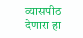व्यासपीठ देणारा हा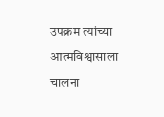उपक्रम त्यांच्या आत्मविश्वासाला चालना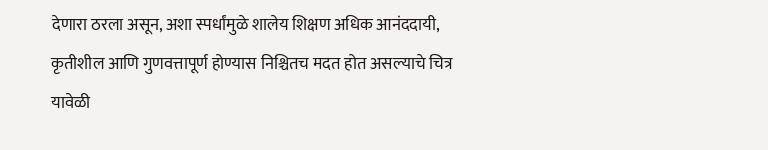देणारा ठरला असून, अशा स्पर्धांमुळे शालेय शिक्षण अधिक आनंददायी, कृतीशील आणि गुणवत्तापूर्ण होण्यास निश्चितच मदत होत असल्याचे चित्र यावेळी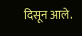दिसून आले.